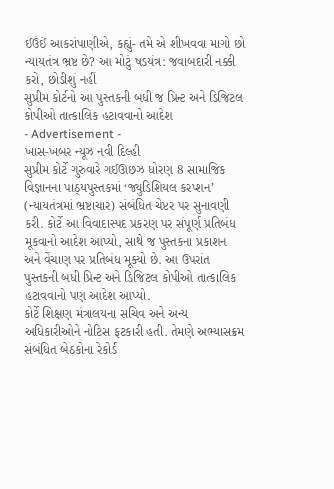ઈઉંઈં આકરાંપાણીએ, કહ્યું- તમે એ શીખવવા માગો છો ન્યાયતંત્ર ભ્રષ્ટ છે? આ મોટું ષડયંત્ર: જવાબદારી નક્કી કરો, છોડીશું નહીં
સુપ્રીમ કોર્ટનો આ પુસ્તકની બધી જ પ્રિન્ટ અને ડિજિટલ કોપીઓ તાત્કાલિક હટાવવાનો આદેશ
- Advertisement -
ખાસ-ખબર ન્યૂઝ નવી દિલ્હી
સુપ્રીમ કોર્ટે ગુરુવારે ગઈઊછઝ ધોરણ 8 સામાજિક વિજ્ઞાનના પાઠ્યપુસ્તકમાં ‘જ્યુડિશિયલ કરપ્શન’ (ન્યાયતંત્રમાં ભ્રષ્ટાચાર) સંબંધિત ચેપ્ટર પર સુનાવણી કરી. કોર્ટે આ વિવાદાસ્પદ પ્રકરણ પર સંપૂર્ણ પ્રતિબંધ મૂકવાનો આદેશ આપ્યો, સાથે જ પુસ્તકના પ્રકાશન અને વેંચાણ પર પ્રતિબંધ મૂક્યો છે. આ ઉપરાંત પુસ્તકની બધી પ્રિન્ટ અને ડિજિટલ કોપીઓ તાત્કાલિક હટાવવાનો પણ આદેશ આપ્યો.
કોર્ટે શિક્ષણ મંત્રાલયના સચિવ અને અન્ય અધિકારીઓને નોટિસ ફટકારી હતી. તેમણે અભ્યાસક્રમ સંબંધિત બેઠકોના રેકોર્ડ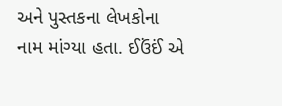અને પુસ્તકના લેખકોના નામ માંગ્યા હતા. ઈઉંઈં એ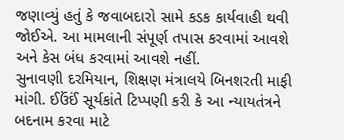જણાવ્યું હતું કે જવાબદારો સામે કડક કાર્યવાહી થવી જોઈએ. આ મામલાની સંપૂર્ણ તપાસ કરવામાં આવશે અને કેસ બંધ કરવામાં આવશે નહીં.
સુનાવણી દરમિયાન, શિક્ષણ મંત્રાલયે બિનશરતી માફી માંગી. ઈઉંઈં સૂર્યકાંતે ટિપ્પણી કરી કે આ ન્યાયતંત્રને બદનામ કરવા માટે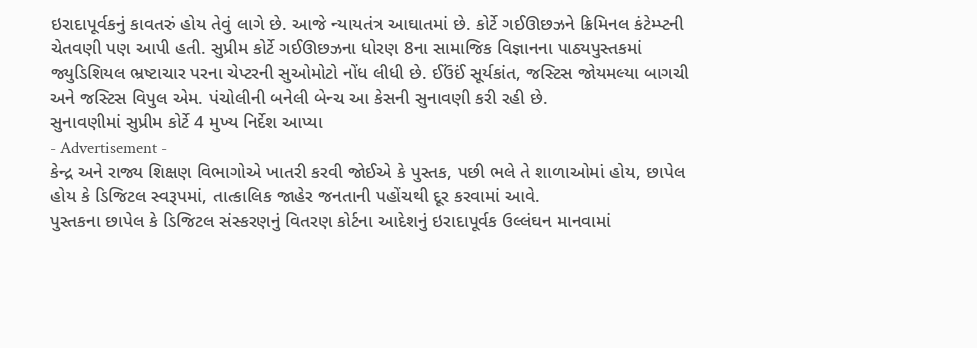ઇરાદાપૂર્વકનું કાવતરું હોય તેવું લાગે છે. આજે ન્યાયતંત્ર આઘાતમાં છે. કોર્ટે ગઈઊછઝને ક્રિમિનલ કંટેમ્પ્ટની ચેતવણી પણ આપી હતી. સુપ્રીમ કોર્ટે ગઈઊછઝના ધોરણ 8ના સામાજિક વિજ્ઞાનના પાઠ્યપુસ્તકમાં જ્યુડિશિયલ ભ્રષ્ટાચાર પરના ચેપ્ટરની સુઓમોટો નોંધ લીધી છે. ઈઉંઈં સૂર્યકાંત, જસ્ટિસ જોયમલ્યા બાગચી અને જસ્ટિસ વિપુલ એમ. પંચોલીની બનેલી બેન્ચ આ કેસની સુનાવણી કરી રહી છે.
સુનાવણીમાં સુપ્રીમ કોર્ટે 4 મુખ્ય નિર્દેશ આપ્યા
- Advertisement -
કેન્દ્ર અને રાજ્ય શિક્ષણ વિભાગોએ ખાતરી કરવી જોઈએ કે પુસ્તક, પછી ભલે તે શાળાઓમાં હોય, છાપેલ હોય કે ડિજિટલ સ્વરૂપમાં, તાત્કાલિક જાહેર જનતાની પહોંચથી દૂર કરવામાં આવે.
પુસ્તકના છાપેલ કે ડિજિટલ સંસ્કરણનું વિતરણ કોર્ટના આદેશનું ઇરાદાપૂર્વક ઉલ્લંઘન માનવામાં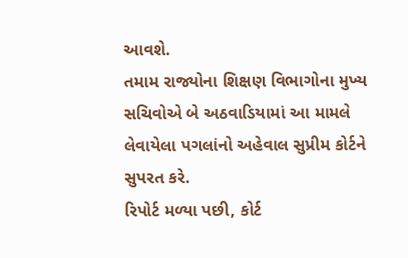આવશે.
તમામ રાજ્યોના શિક્ષણ વિભાગોના મુખ્ય સચિવોએ બે અઠવાડિયામાં આ મામલે લેવાયેલા પગલાંનો અહેવાલ સુપ્રીમ કોર્ટને સુપરત કરે.
રિપોર્ટ મળ્યા પછી, કોર્ટ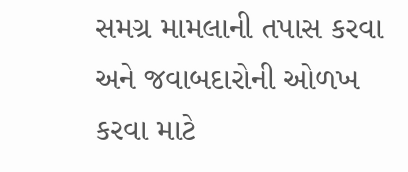સમગ્ર મામલાની તપાસ કરવા અને જવાબદારોની ઓળખ કરવા માટે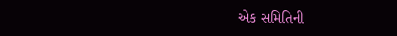એક સમિતિની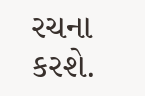રચના કરશે.